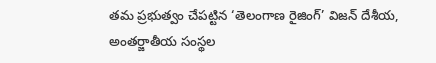తమ ప్రభుత్వం చేపట్టిన ‘తెలంగాణ రైజింగ్’ విజన్ దేశీయ, అంతర్జాతీయ సంస్థల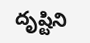దృష్టిని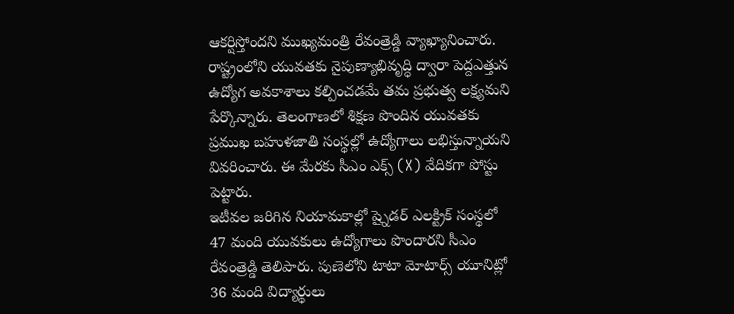ఆకర్షిస్తోందని ముఖ్యమంత్రి రేవంత్రెడ్డి వ్యాఖ్యానించారు. రాష్ట్రంలోని యువతకు నైపుణ్యాభివృద్ధి ద్వారా పెద్దఎత్తున ఉద్యోగ అవకాశాలు కల్పించడమే తమ ప్రభుత్వ లక్ష్యమని పేర్కొన్నారు. తెలంగాణలో శిక్షణ పొందిన యువతకు ప్రముఖ బహుళజాతి సంస్థల్లో ఉద్యోగాలు లభిస్తున్నాయని వివరించారు. ఈ మేరకు సీఎం ఎక్స్ (X) వేదికగా పోస్టు పెట్టారు.
ఇటీవల జరిగిన నియామకాల్లో ష్నైడర్ ఎలక్ట్రిక్ సంస్థలో 47 మంది యువకులు ఉద్యోగాలు పొందారని సీఎం రేవంత్రెడ్డి తెలిపారు. పుణెలోని టాటా మోటార్స్ యూనిట్లో 36 మంది విద్యార్థులు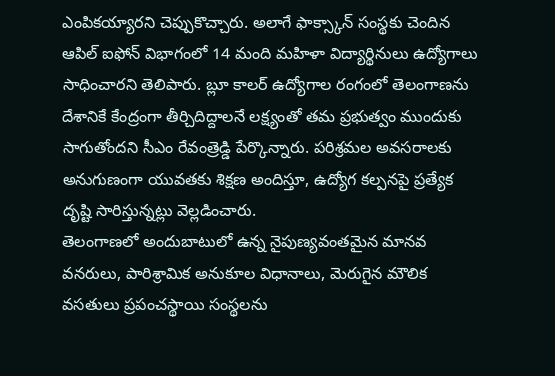ఎంపికయ్యారని చెప్పుకొచ్చారు. అలాగే ఫాక్స్కాన్ సంస్థకు చెందిన ఆపిల్ ఐఫోన్ విభాగంలో 14 మంది మహిళా విద్యార్థినులు ఉద్యోగాలు సాధించారని తెలిపారు. బ్లూ కాలర్ ఉద్యోగాల రంగంలో తెలంగాణను దేశానికే కేంద్రంగా తీర్చిదిద్దాలనే లక్ష్యంతో తమ ప్రభుత్వం ముందుకు సాగుతోందని సీఎం రేవంత్రెడ్డి పేర్కొన్నారు. పరిశ్రమల అవసరాలకు అనుగుణంగా యువతకు శిక్షణ అందిస్తూ, ఉద్యోగ కల్పనపై ప్రత్యేక దృష్టి సారిస్తున్నట్లు వెల్లడించారు.
తెలంగాణలో అందుబాటులో ఉన్న నైపుణ్యవంతమైన మానవ వనరులు, పారిశ్రామిక అనుకూల విధానాలు, మెరుగైన మౌలిక వసతులు ప్రపంచస్థాయి సంస్థలను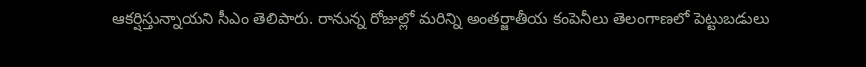ఆకర్షిస్తున్నాయని సీఎం తెలిపారు. రానున్న రోజుల్లో మరిన్ని అంతర్జాతీయ కంపెనీలు తెలంగాణలో పెట్టుబడులు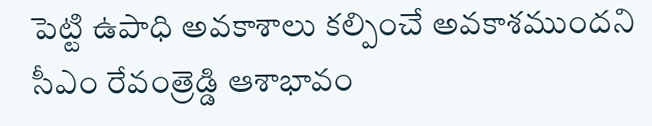పెట్టి ఉపాధి అవకాశాలు కల్పించే అవకాశముందని సీఎం రేవంత్రెడ్డి ఆశాభావం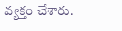వ్యక్తం చేశారు.